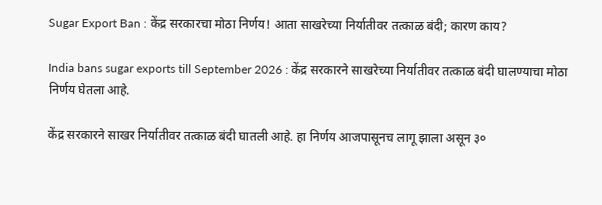Sugar Export Ban : केंद्र सरकारचा मोठा निर्णय! आता साखरेच्या निर्यातीवर तत्काळ बंदी; कारण काय?

India bans sugar exports till September 2026 : केंद्र सरकारने साखरेच्या निर्यातीवर तत्काळ बंदी घालण्याचा मोठा निर्णय घेतला आहे.

केंद्र सरकारने साखर निर्यातीवर तत्काळ बंदी घातली आहे. हा निर्णय आजपासूनच लागू झाला असून ३०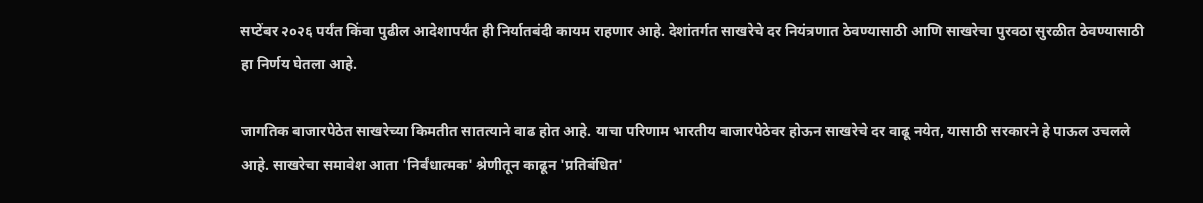सप्टेंबर २०२६ पर्यंत किंवा पुढील आदेशापर्यंत ही निर्यातबंदी कायम राहणार आहे. देशांतर्गत साखरेचे दर नियंत्रणात ठेवण्यासाठी आणि साखरेचा पुरवठा सुरळीत ठेवण्यासाठी हा निर्णय घेतला आहे.

जागतिक बाजारपेठेत साखरेच्या किमतीत सातत्याने वाढ होत आहे. याचा परिणाम भारतीय बाजारपेठेवर होऊन साखरेचे दर वाढू नयेत, यासाठी सरकारने हे पाऊल उचलले आहे. साखरेचा समावेश आता 'निर्बंधात्मक' श्रेणीतून काढून 'प्रतिबंधित'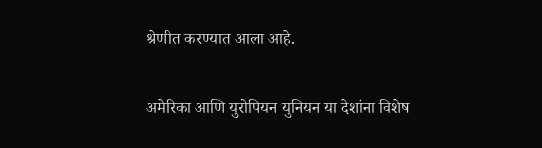श्रेणीत करण्यात आला आहे.

अमेरिका आणि युरोपियन युनियन या देशांना विशेष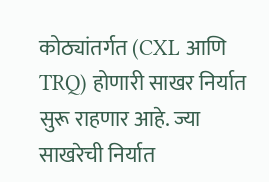कोठ्यांतर्गत (CXL आणि TRQ) होणारी साखर निर्यात सुरू राहणार आहे. ज्या साखरेची निर्यात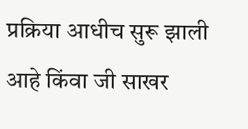प्रक्रिया आधीच सुरू झाली आहे किंवा जी साखर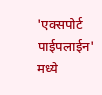'एक्सपोर्ट पाईपलाईन' मध्ये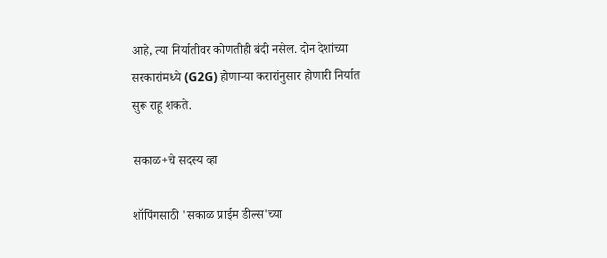आहे, त्या निर्यातीवर कोणतीही बंदी नसेल. दोन देशांच्या सरकारांमध्ये (G2G) होणाऱ्या करारांनुसार होणारी निर्यात सुरू राहू शकते.

सकाळ+चे सदस्य व्हा

शॉपिंगसाठी 'सकाळ प्राईम डील्स'च्या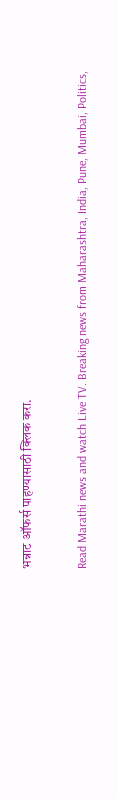भन्नाट ऑफर्स पाहण्यासाठी क्लिक करा.

Read Marathi news and watch Live TV. Breaking news from Maharashtra, India, Pune, Mumbai, Politics,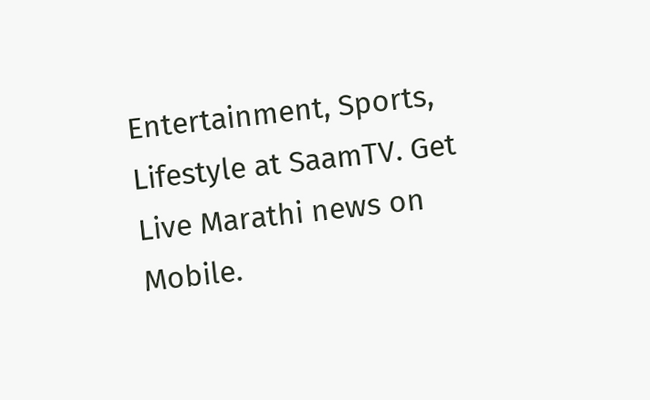Entertainment, Sports, Lifestyle at SaamTV. Get Live Marathi news on Mobile.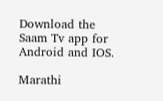Download the Saam Tv app for Android and IOS.

Marathi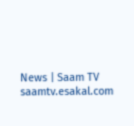News | Saam TV
saamtv.esakal.com